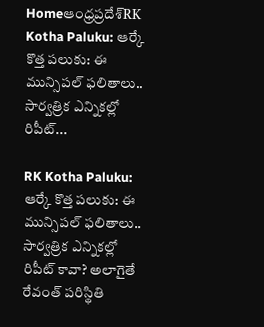Homeఆంధ్రప్రదేశ్‌RK Kotha Paluku: ఆర్కే కొత్త పలుకు: ఈ మున్సిపల్ ఫలితాలు.. సార్వత్రిక ఎన్నికల్లో రిపీట్...

RK Kotha Paluku: ఆర్కే కొత్త పలుకు: ఈ మున్సిపల్ ఫలితాలు.. సార్వత్రిక ఎన్నికల్లో రిపీట్ కావా? అలాగైతే రేవంత్ పరిస్థితి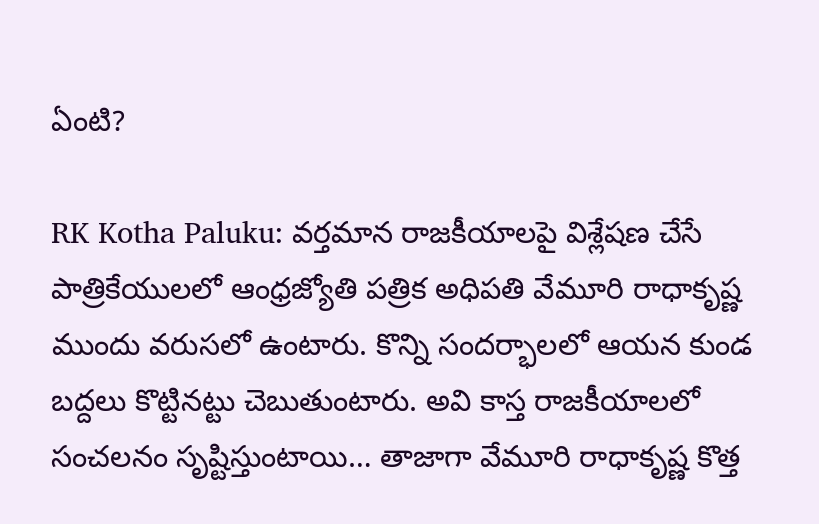ఏంటి?

RK Kotha Paluku: వర్తమాన రాజకీయాలపై విశ్లేషణ చేసే పాత్రికేయులలో ఆంధ్రజ్యోతి పత్రిక అధిపతి వేమూరి రాధాకృష్ణ ముందు వరుసలో ఉంటారు. కొన్ని సందర్భాలలో ఆయన కుండ బద్దలు కొట్టినట్టు చెబుతుంటారు. అవి కాస్త రాజకీయాలలో సంచలనం సృష్టిస్తుంటాయి… తాజాగా వేమూరి రాధాకృష్ణ కొత్త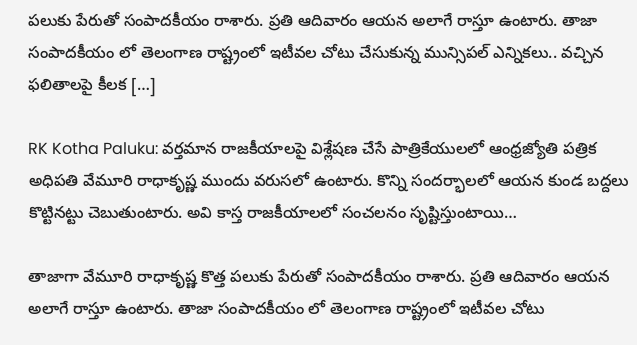పలుకు పేరుతో సంపాదకీయం రాశారు. ప్రతి ఆదివారం ఆయన అలాగే రాస్తూ ఉంటారు. తాజా సంపాదకీయం లో తెలంగాణ రాష్ట్రంలో ఇటీవల చోటు చేసుకున్న మున్సిపల్ ఎన్నికలు.. వచ్చిన ఫలితాలపై కీలక […]

RK Kotha Paluku: వర్తమాన రాజకీయాలపై విశ్లేషణ చేసే పాత్రికేయులలో ఆంధ్రజ్యోతి పత్రిక అధిపతి వేమూరి రాధాకృష్ణ ముందు వరుసలో ఉంటారు. కొన్ని సందర్భాలలో ఆయన కుండ బద్దలు కొట్టినట్టు చెబుతుంటారు. అవి కాస్త రాజకీయాలలో సంచలనం సృష్టిస్తుంటాయి…

తాజాగా వేమూరి రాధాకృష్ణ కొత్త పలుకు పేరుతో సంపాదకీయం రాశారు. ప్రతి ఆదివారం ఆయన అలాగే రాస్తూ ఉంటారు. తాజా సంపాదకీయం లో తెలంగాణ రాష్ట్రంలో ఇటీవల చోటు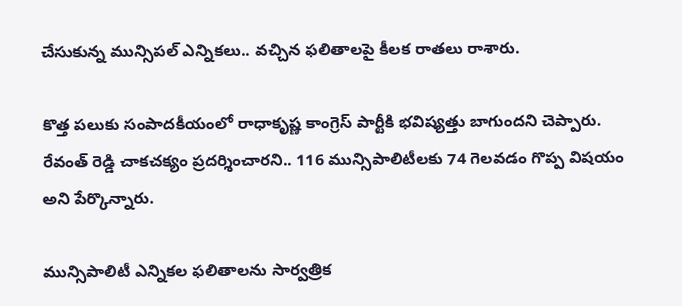చేసుకున్న మున్సిపల్ ఎన్నికలు.. వచ్చిన ఫలితాలపై కీలక రాతలు రాశారు.

కొత్త పలుకు సంపాదకీయంలో రాధాకృష్ణ కాంగ్రెస్ పార్టీకి భవిష్యత్తు బాగుందని చెప్పారు. రేవంత్ రెడ్డి చాకచక్యం ప్రదర్శించారని.. 116 మున్సిపాలిటీలకు 74 గెలవడం గొప్ప విషయం అని పేర్కొన్నారు.

మున్సిపాలిటీ ఎన్నికల ఫలితాలను సార్వత్రిక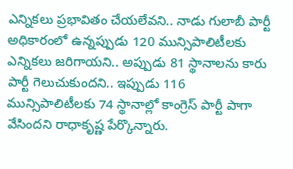ఎన్నికలు ప్రభావితం చేయలేవని.. నాడు గులాబీ పార్టీ అధికారంలో ఉన్నప్పుడు 120 మున్సిపాలిటీలకు ఎన్నికలు జరిగాయని.. అప్పుడు 81 స్థానాలను కారు పార్టీ గెలుచుకుందని.. ఇప్పుడు 116 మున్సిపాలిటీలకు 74 స్థానాల్లో కాంగ్రెస్ పార్టీ పాగా వేసిందని రాధాకృష్ణ పేర్కొన్నారు.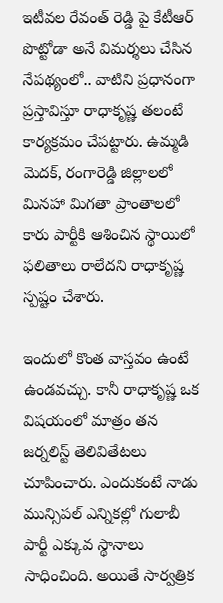ఇటీవల రేవంత్ రెడ్డి పై కేటీఆర్ పొట్టోడా అనే విమర్శలు చేసిన నేపథ్యంలో.. వాటిని ప్రధానంగా ప్రస్తావిస్తూ రాధాకృష్ణ తలంటే కార్యక్రమం చేపట్టారు. ఉమ్మడి మెదక్, రంగారెడ్డి జిల్లాలలో మినహా మిగతా ప్రాంతాలలో కారు పార్టీకి ఆశించిన స్థాయిలో ఫలితాలు రాలేదని రాధాకృష్ణ స్పష్టం చేశారు.

ఇందులో కొంత వాస్తవం ఉంటే ఉండవచ్చు. కానీ రాధాకృష్ణ ఒక విషయంలో మాత్రం తన జర్నలిస్ట్ తెలివితేటలు చూపించారు. ఎందుకంటే నాడు మున్సిపల్ ఎన్నికల్లో గులాబీ పార్టీ ఎక్కువ స్థానాలు సాధించింది. అయితే సార్వత్రిక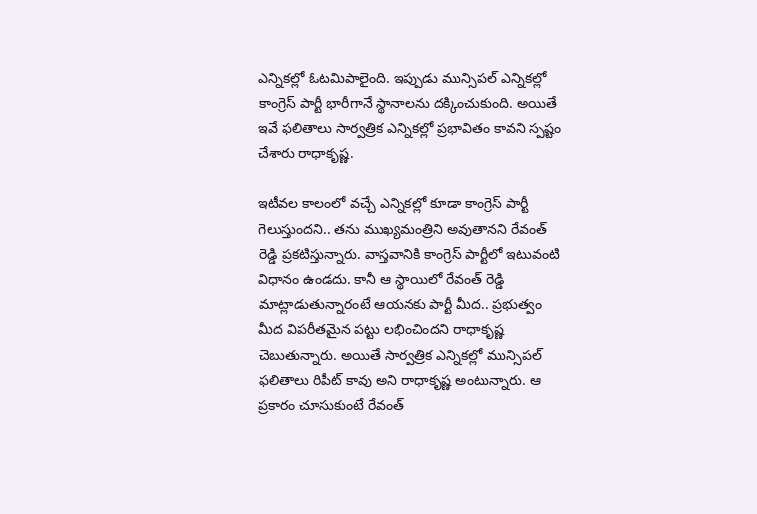ఎన్నికల్లో ఓటమిపాలైంది. ఇప్పుడు మున్సిపల్ ఎన్నికల్లో కాంగ్రెస్ పార్టీ భారీగానే స్థానాలను దక్కించుకుంది. అయితే ఇవే ఫలితాలు సార్వత్రిక ఎన్నికల్లో ప్రభావితం కావని స్పష్టం చేశారు రాధాకృష్ణ.

ఇటీవల కాలంలో వచ్చే ఎన్నికల్లో కూడా కాంగ్రెస్ పార్టీ గెలుస్తుందని.. తను ముఖ్యమంత్రిని అవుతానని రేవంత్ రెడ్డి ప్రకటిస్తున్నారు. వాస్తవానికి కాంగ్రెస్ పార్టీలో ఇటువంటి విధానం ఉండదు. కానీ ఆ స్థాయిలో రేవంత్ రెడ్డి మాట్లాడుతున్నారంటే ఆయనకు పార్టీ మీద.. ప్రభుత్వం మీద విపరీతమైన పట్టు లభించిందని రాధాకృష్ణ చెబుతున్నారు. అయితే సార్వత్రిక ఎన్నికల్లో మున్సిపల్ ఫలితాలు రిపీట్ కావు అని రాధాకృష్ణ అంటున్నారు. ఆ ప్రకారం చూసుకుంటే రేవంత్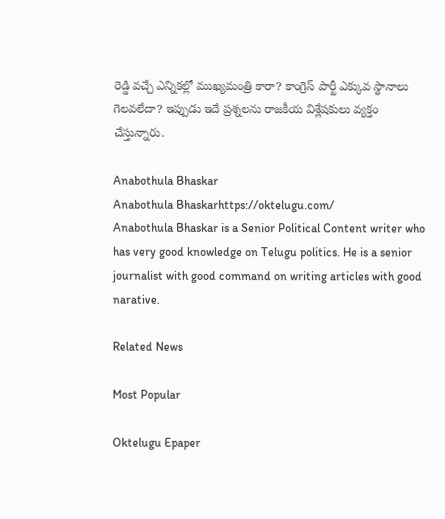రెడ్డి వచ్చే ఎన్నికల్లో ముఖ్యమంత్రి కారా? కాంగ్రెస్ పార్టీ ఎక్కువ స్థానాలు గెలవలేదా? ఇప్పుడు ఇదే ప్రశ్నలను రాజకీయ విశ్లేషకులు వ్యక్తం చేస్తున్నారు.

Anabothula Bhaskar
Anabothula Bhaskarhttps://oktelugu.com/
Anabothula Bhaskar is a Senior Political Content writer who has very good knowledge on Telugu politics. He is a senior journalist with good command on writing articles with good narative.

Related News

Most Popular

Oktelugu Epaper